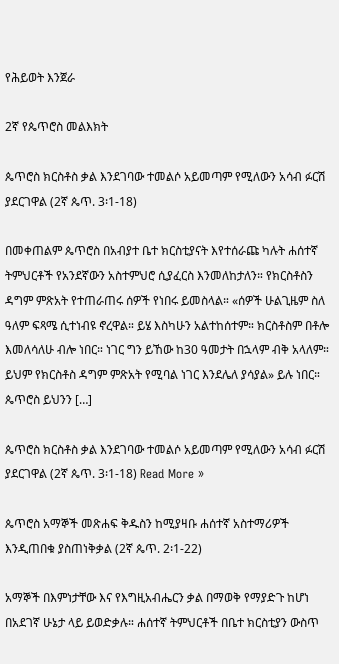የሕይወት እንጀራ

2ኛ የጴጥሮስ መልእክት

ጴጥሮስ ክርስቶስ ቃል እንደገባው ተመልሶ አይመጣም የሚለውን አሳብ ፉርሽ ያደርገዋል (2ኛ ጴጥ. 3፡1-18)

በመቀጠልም ጴጥሮስ በአብያተ ቤተ ክርስቲያናት እየተሰራጩ ካሉት ሐሰተኛ ትምህርቶች የአንደኛውን አስተምህሮ ሲያፈርስ እንመለከታለን። የክርስቶስን ዳግም ምጽአት የተጠራጠሩ ሰዎች የነበሩ ይመስላል። «ሰዎች ሁልጊዜም ስለ ዓለም ፍጻሜ ሲተነብዩ ኖረዋል። ይሄ እስካሁን አልተከሰተም። ክርስቶስም በቶሎ እመለሳለሁ ብሎ ነበር። ነገር ግን ይኸው ከ30 ዓመታት በኋላም ብቅ አላለም። ይህም የክርስቶስ ዳግም ምጽአት የሚባል ነገር እንደሌለ ያሳያል» ይሉ ነበር። ጴጥሮስ ይህንን […]

ጴጥሮስ ክርስቶስ ቃል እንደገባው ተመልሶ አይመጣም የሚለውን አሳብ ፉርሽ ያደርገዋል (2ኛ ጴጥ. 3፡1-18) Read More »

ጴጥሮስ አማኞች መጽሐፍ ቅዱስን ከሚያዛቡ ሐሰተኛ አስተማሪዎች እንዲጠበቁ ያስጠነቅቃል (2ኛ ጴጥ. 2፡1-22)

አማኞች በእምነታቸው እና የእግዚአብሔርን ቃል በማወቅ የማያድጉ ከሆነ በአደገኛ ሁኔታ ላይ ይወድቃሉ። ሐሰተኛ ትምህርቶች በቤተ ክርስቲያን ውስጥ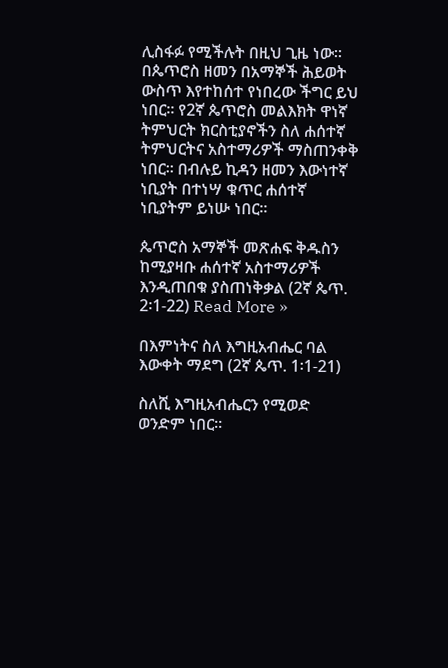ሊስፋፉ የሚችሉት በዚህ ጊዜ ነው። በጴጥሮስ ዘመን በአማኞች ሕይወት ውስጥ እየተከሰተ የነበረው ችግር ይህ ነበር። የ2ኛ ጴጥሮስ መልእክት ዋነኛ ትምህርት ክርስቲያኖችን ስለ ሐሰተኛ ትምህርትና አስተማሪዎች ማስጠንቀቅ ነበር። በብሉይ ኪዳን ዘመን እውነተኛ ነቢያት በተነሣ ቁጥር ሐሰተኛ ነቢያትም ይነሡ ነበር።

ጴጥሮስ አማኞች መጽሐፍ ቅዱስን ከሚያዛቡ ሐሰተኛ አስተማሪዎች እንዲጠበቁ ያስጠነቅቃል (2ኛ ጴጥ. 2፡1-22) Read More »

በእምነትና ስለ እግዚአብሔር ባል እውቀት ማደግ (2ኛ ጴጥ. 1፡1-21)

ስለሺ እግዚአብሔርን የሚወድ ወንድም ነበር።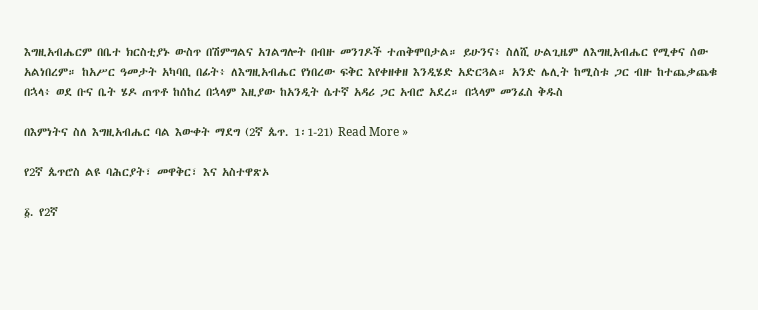እግዚአብሔርም በቤተ ክርስቲያኑ ውስጥ በሽምግልና አገልግሎት በብዙ መንገዶች ተጠቅሞበታል። ይሁንና፥ ስለሺ ሁልጊዜም ለእግዚአብሔር የሚቀና ሰው አልነበረም። ከአሥር ዓመታት አካባቢ በፊት፥ ለእግዚአብሔር የነበረው ፍቅር እየቀዘቀዘ እንዲሄድ አድርጓል። አንድ ሌሊት ከሚስቱ ጋር ብዙ ከተጨቃጨቁ በኋላ፥ ወደ ቡና ቤት ሄዶ ጠጥቶ ከሰከረ በኋላም እዚያው ከአንዲት ሴተኛ አዳሪ ጋር አብሮ አደረ። በኋላም መንፈስ ቅዱስ

በእምነትና ስለ እግዚአብሔር ባል እውቀት ማደግ (2ኛ ጴጥ. 1፡1-21) Read More »

የ2ኛ ጴጥሮስ ልዩ ባሕርያት፣ መዋቅር፣ እና አስተዋጽኦ

፩. የ2ኛ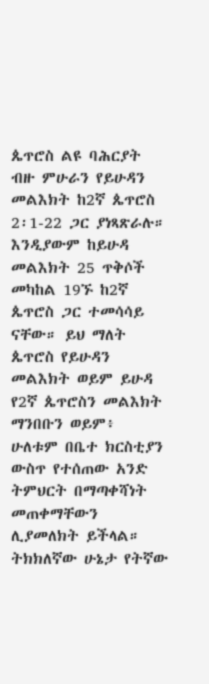ጴጥሮስ ልዩ ባሕርያት ብዙ ምሁራን የይሁዳን መልእክት ከ2ኛ ጴጥሮስ 2፡1-22 ጋር ያነጻጽራሉ። እንዲያውም ከይሁዳ መልእክት 25 ጥቅሶች መካከል 19ኙ ከ2ኛ ጴጥሮስ ጋር ተመሳሳይ ናቸው። ይህ ማለት ጴጥሮስ የይሁዳን መልእክት ወይም ይሁዳ የ2ኛ ጴጥሮስን መልእክት ማንበቡን ወይም፥ ሁለቱም በቤተ ክርስቲያን ውስጥ የተሰጠው አንድ ትምህርት በማጣቀሻነት መጠቀማቸውን ሊያመለክት ይችላል። ትክክለኛው ሁኔታ የትኛው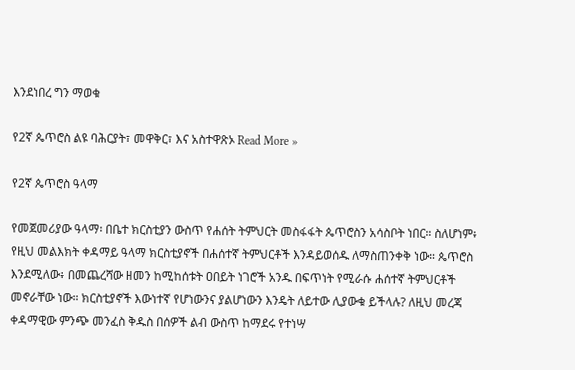እንደነበረ ግን ማወቁ

የ2ኛ ጴጥሮስ ልዩ ባሕርያት፣ መዋቅር፣ እና አስተዋጽኦ Read More »

የ2ኛ ጴጥሮስ ዓላማ

የመጀመሪያው ዓላማ፡ በቤተ ክርስቲያን ውስጥ የሐሰት ትምህርት መስፋፋት ጴጥሮስን አሳስቦት ነበር። ስለሆነም፥ የዚህ መልእክት ቀዳማይ ዓላማ ክርስቲያኖች በሐሰተኛ ትምህርቶች እንዳይወሰዱ ለማስጠንቀቅ ነው። ጴጥሮስ እንደሚለው፥ በመጨረሻው ዘመን ከሚከሰቱት ዐበይት ነገሮች አንዱ በፍጥነት የሚራሱ ሐሰተኛ ትምህርቶች መኖራቸው ነው። ክርስቲያኖች እውነተኛ የሆነውንና ያልሆነውን እንዴት ለይተው ሊያውቁ ይችላሉ? ለዚህ መረጃ ቀዳማዊው ምንጭ መንፈስ ቅዱስ በሰዎች ልብ ውስጥ ከማደሩ የተነሣ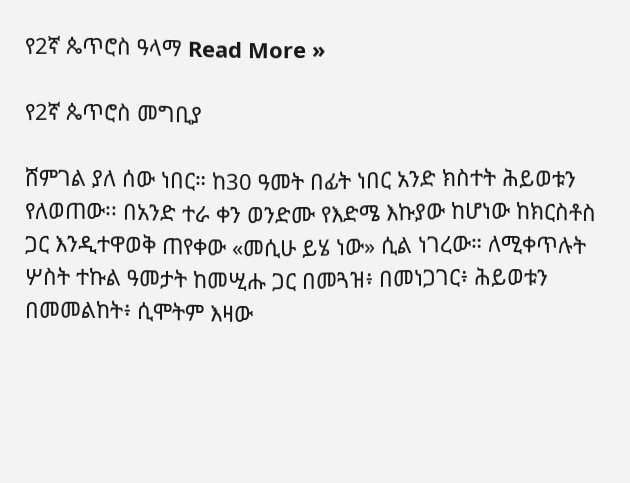የ2ኛ ጴጥሮስ ዓላማ Read More »

የ2ኛ ጴጥሮስ መግቢያ

ሸምገል ያለ ሰው ነበር። ከ30 ዓመት በፊት ነበር አንድ ክስተት ሕይወቱን የለወጠው፡፡ በአንድ ተራ ቀን ወንድሙ የእድሜ እኩያው ከሆነው ከክርስቶስ ጋር እንዲተዋወቅ ጠየቀው «መሲሁ ይሄ ነው» ሲል ነገረው። ለሚቀጥሉት ሦስት ተኩል ዓመታት ከመሢሑ ጋር በመጓዝ፥ በመነጋገር፥ ሕይወቱን በመመልከት፥ ሲሞትም እዛው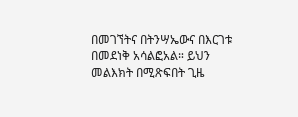በመገኘትና በትንሣኤውና በእርገቱ በመደነቅ አሳልፎአል። ይህን መልእክት በሚጽፍበት ጊዜ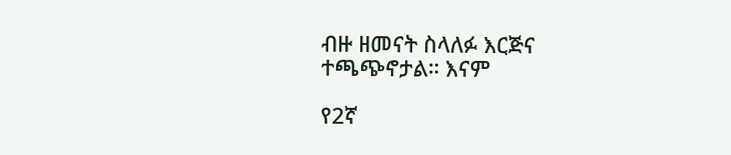ብዙ ዘመናት ስላለፉ እርጅና ተጫጭኖታል። እናም

የ2ኛ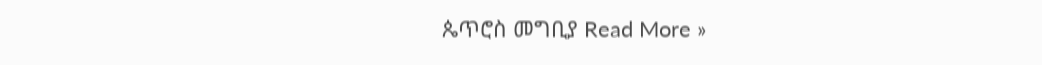ጴጥሮስ መግቢያ Read More »